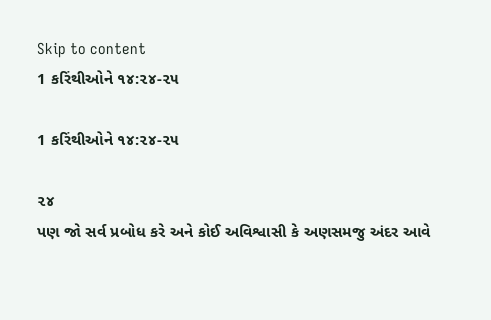Skip to content
1 કરિંથીઓને ૧૪:૨૪-૨૫

1 કરિંથીઓને ૧૪:૨૪-૨૫

૨૪
પણ જો સર્વ પ્રબોધ કરે અને કોઈ અવિશ્વાસી કે અણસમજુ અંદર આવે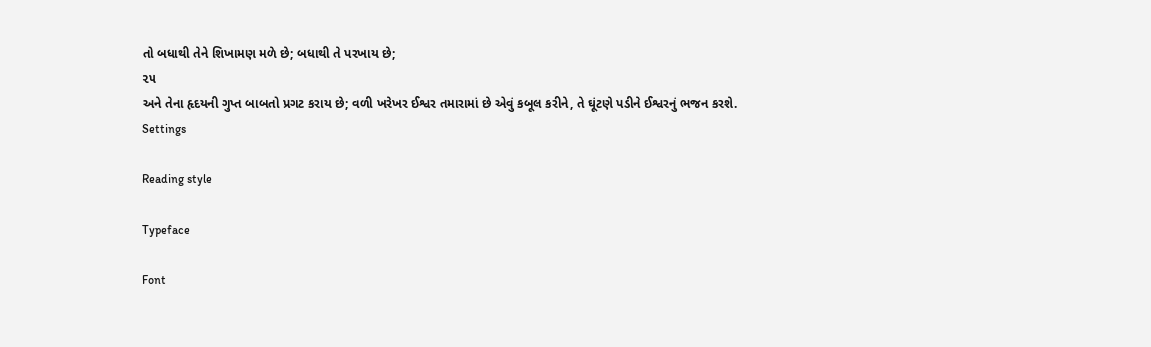તો બધાથી તેને શિખામણ મળે છે; બધાથી તે પરખાય છે;
૨૫
અને તેના હૃદયની ગુપ્ત બાબતો પ્રગટ કરાય છે; વળી ખરેખર ઈશ્વર તમારામાં છે એવું કબૂલ કરીને, તે ઘૂંટણે પડીને ઈશ્વરનું ભજન કરશે.
Settings

Reading style

Typeface

Font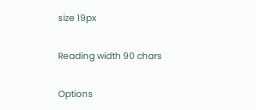size 19px

Reading width 90 chars

Options